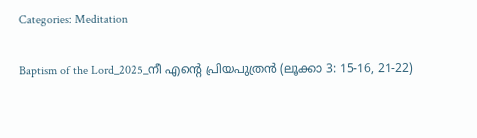Categories: Meditation

Baptism of the Lord_2025_നീ എന്റെ പ്രിയപുത്രൻ (ലൂക്കാ 3: 15-16, 21-22)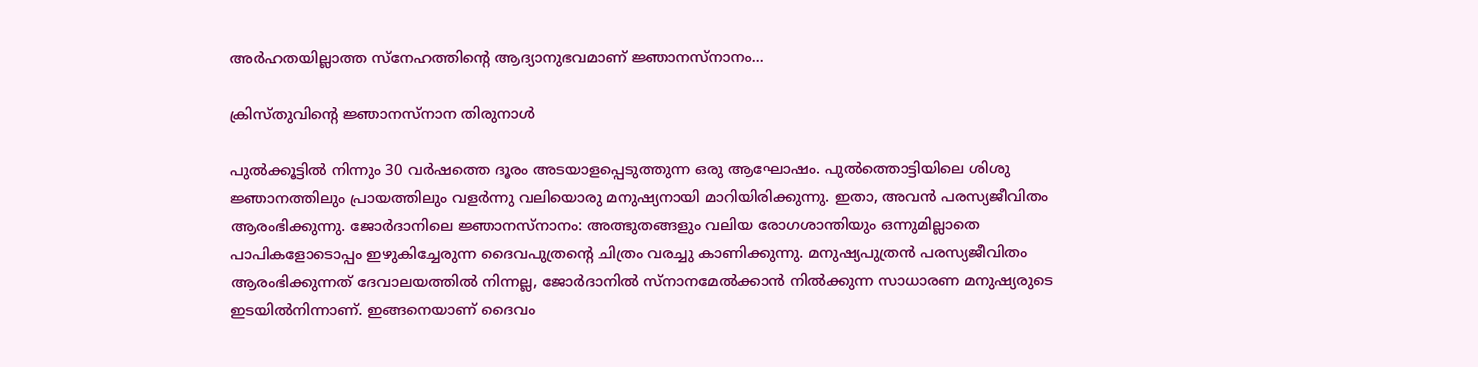അർഹതയില്ലാത്ത സ്നേഹത്തിന്റെ ആദ്യാനുഭവമാണ് ജ്ഞാനസ്നാനം...

ക്രിസ്തുവിന്റെ ജ്ഞാനസ്നാന തിരുനാൾ

പുൽക്കൂട്ടിൽ നിന്നും 30 വർഷത്തെ ദൂരം അടയാളപ്പെടുത്തുന്ന ഒരു ആഘോഷം. പുൽത്തൊട്ടിയിലെ ശിശു ജ്ഞാനത്തിലും പ്രായത്തിലും വളർന്നു വലിയൊരു മനുഷ്യനായി മാറിയിരിക്കുന്നു. ഇതാ, അവൻ പരസ്യജീവിതം ആരംഭിക്കുന്നു. ജോർദാനിലെ ജ്ഞാനസ്നാനം: അത്ഭുതങ്ങളും വലിയ രോഗശാന്തിയും ഒന്നുമില്ലാതെ പാപികളോടൊപ്പം ഇഴുകിച്ചേരുന്ന ദൈവപുത്രന്റെ ചിത്രം വരച്ചു കാണിക്കുന്നു. മനുഷ്യപുത്രൻ പരസ്യജീവിതം ആരംഭിക്കുന്നത് ദേവാലയത്തിൽ നിന്നല്ല, ജോർദാനിൽ സ്നാനമേൽക്കാൻ നിൽക്കുന്ന സാധാരണ മനുഷ്യരുടെ ഇടയിൽനിന്നാണ്. ഇങ്ങനെയാണ് ദൈവം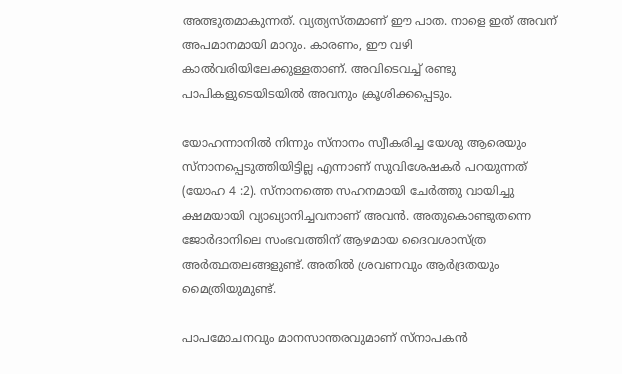അത്ഭുതമാകുന്നത്. വ്യത്യസ്തമാണ് ഈ പാത. നാളെ ഇത് അവന് അപമാനമായി മാറും. കാരണം, ഈ വഴി കാൽവരിയിലേക്കുള്ളതാണ്. അവിടെവച്ച് രണ്ടു പാപികളുടെയിടയിൽ അവനും ക്രൂശിക്കപ്പെടും.

യോഹന്നാനിൽ നിന്നും സ്നാനം സ്വീകരിച്ച യേശു ആരെയും സ്നാനപ്പെടുത്തിയിട്ടില്ല എന്നാണ് സുവിശേഷകർ പറയുന്നത് (യോഹ 4 :2). സ്നാനത്തെ സഹനമായി ചേർത്തു വായിച്ചു ക്ഷമയായി വ്യാഖ്യാനിച്ചവനാണ് അവൻ. അതുകൊണ്ടുതന്നെ ജോർദാനിലെ സംഭവത്തിന് ആഴമായ ദൈവശാസ്ത്ര അർത്ഥതലങ്ങളുണ്ട്. അതിൽ ശ്രവണവും ആർദ്രതയും മൈത്രിയുമുണ്ട്.

പാപമോചനവും മാനസാന്തരവുമാണ് സ്നാപകൻ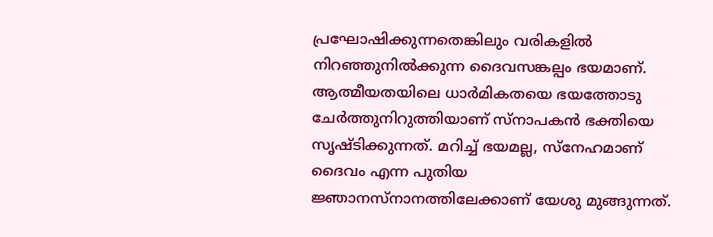പ്രഘോഷിക്കുന്നതെങ്കിലും വരികളിൽ നിറഞ്ഞുനിൽക്കുന്ന ദൈവസങ്കല്പം ഭയമാണ്. ആത്മീയതയിലെ ധാർമികതയെ ഭയത്തോടു ചേർത്തുനിറുത്തിയാണ് സ്നാപകൻ ഭക്തിയെ സൃഷ്ടിക്കുന്നത്. മറിച്ച് ഭയമല്ല, സ്നേഹമാണ് ദൈവം എന്ന പുതിയ ജ്ഞാനസ്നാനത്തിലേക്കാണ് യേശു മുങ്ങുന്നത്.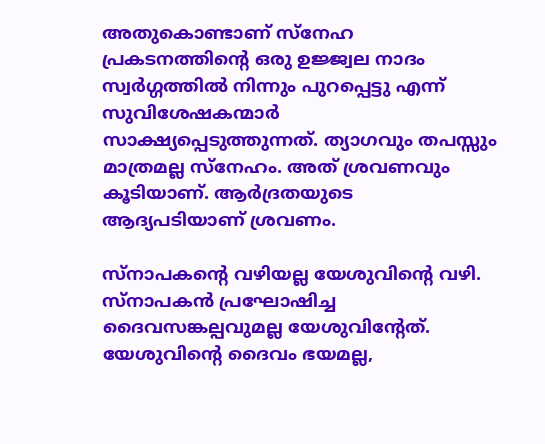അതുകൊണ്ടാണ് സ്നേഹ പ്രകടനത്തിന്റെ ഒരു ഉജ്ജ്വല നാദം സ്വർഗ്ഗത്തിൽ നിന്നും പുറപ്പെട്ടു എന്ന് സുവിശേഷകന്മാർ സാക്ഷ്യപ്പെടുത്തുന്നത്. ത്യാഗവും തപസ്സും മാത്രമല്ല സ്നേഹം. അത് ശ്രവണവും കൂടിയാണ്. ആർദ്രതയുടെ ആദ്യപടിയാണ് ശ്രവണം.

സ്നാപകന്റെ വഴിയല്ല യേശുവിന്റെ വഴി. സ്നാപകൻ പ്രഘോഷിച്ച ദൈവസങ്കല്പവുമല്ല യേശുവിന്റേത്. യേശുവിന്റെ ദൈവം ഭയമല്ല,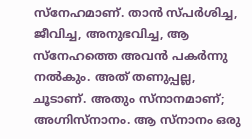സ്നേഹമാണ്. താൻ സ്പർശിച്ച, ജീവിച്ച, അനുഭവിച്ച, ആ സ്നേഹത്തെ അവൻ പകർന്നു നൽകും. അത് തണുപ്പല്ല, ചൂടാണ്. അതും സ്നാനമാണ്; അഗ്നിസ്നാനം. ആ സ്നാനം ഒരു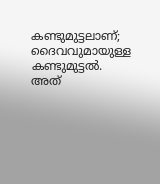കണ്ടുമുട്ടലാണ്; ദൈവവുമായുള്ള കണ്ടുമുട്ടൽ. അത്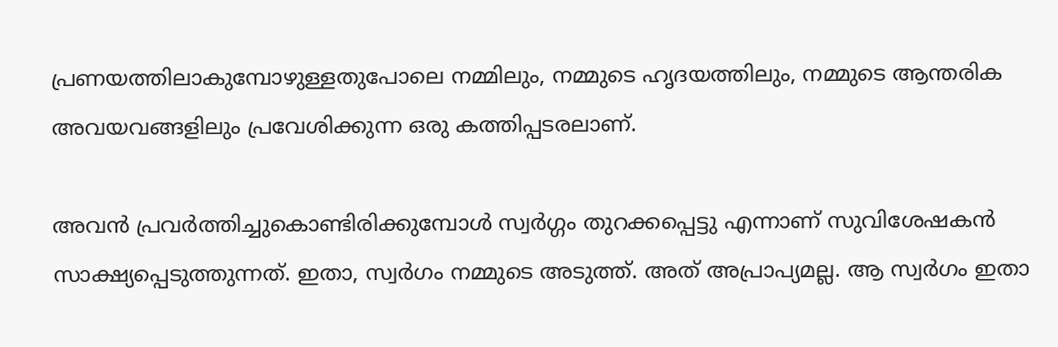പ്രണയത്തിലാകുമ്പോഴുള്ളതുപോലെ നമ്മിലും, നമ്മുടെ ഹൃദയത്തിലും, നമ്മുടെ ആന്തരിക അവയവങ്ങളിലും പ്രവേശിക്കുന്ന ഒരു കത്തിപ്പടരലാണ്.

അവൻ പ്രവർത്തിച്ചുകൊണ്ടിരിക്കുമ്പോൾ സ്വർഗ്ഗം തുറക്കപ്പെട്ടു എന്നാണ് സുവിശേഷകൻ സാക്ഷ്യപ്പെടുത്തുന്നത്. ഇതാ, സ്വർഗം നമ്മുടെ അടുത്ത്. അത് അപ്രാപ്യമല്ല. ആ സ്വർഗം ഇതാ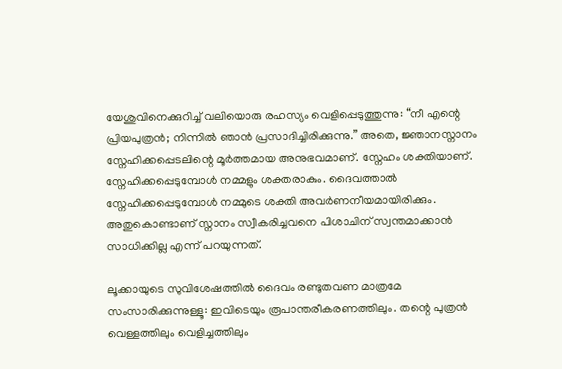യേശുവിനെക്കുറിച്ച് വലിയൊരു രഹസ്യം വെളിപ്പെടുത്തുന്നു: “നീ എന്റെ പ്രിയപുത്രൻ; നിന്നിൽ ഞാൻ പ്രസാദിച്ചിരിക്കുന്നു.” അതെ, ജ്ഞാനസ്നാനം സ്നേഹിക്കപ്പെടലിന്റെ മൂർത്തമായ അനുഭവമാണ്. സ്നേഹം ശക്തിയാണ്. സ്നേഹിക്കപ്പെടുമ്പോൾ നമ്മളും ശക്തരാകും. ദൈവത്താൽ സ്നേഹിക്കപ്പെടുമ്പോൾ നമ്മുടെ ശക്തി അവർണനീയമായിരിക്കും. അതുകൊണ്ടാണ് സ്നാനം സ്വീകരിച്ചവനെ പിശാചിന് സ്വന്തമാക്കാൻ സാധിക്കില്ല എന്ന് പറയുന്നത്.

ലൂക്കായുടെ സുവിശേഷത്തിൽ ദൈവം രണ്ടുതവണ മാത്രമേ സംസാരിക്കുന്നുള്ളൂ: ഇവിടെയും രൂപാന്തരീകരണത്തിലും. തന്റെ പുത്രൻ വെള്ളത്തിലും വെളിച്ചത്തിലും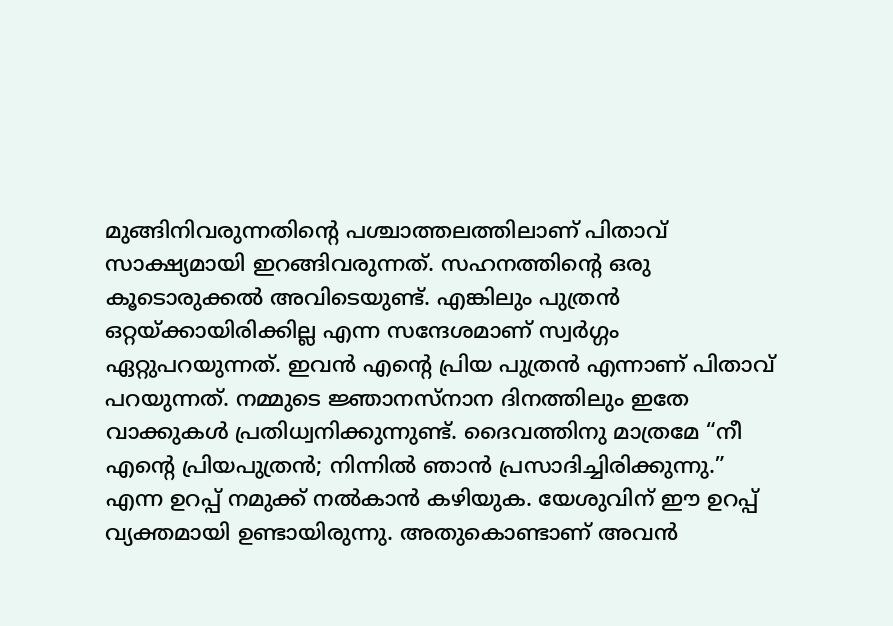മുങ്ങിനിവരുന്നതിന്റെ പശ്ചാത്തലത്തിലാണ് പിതാവ് സാക്ഷ്യമായി ഇറങ്ങിവരുന്നത്. സഹനത്തിന്റെ ഒരു കൂടൊരുക്കൽ അവിടെയുണ്ട്. എങ്കിലും പുത്രൻ ഒറ്റയ്ക്കായിരിക്കില്ല എന്ന സന്ദേശമാണ് സ്വർഗ്ഗം ഏറ്റുപറയുന്നത്. ഇവൻ എന്റെ പ്രിയ പുത്രൻ എന്നാണ് പിതാവ് പറയുന്നത്. നമ്മുടെ ജ്ഞാനസ്നാന ദിനത്തിലും ഇതേ വാക്കുകൾ പ്രതിധ്വനിക്കുന്നുണ്ട്. ദൈവത്തിനു മാത്രമേ “നീ എന്റെ പ്രിയപുത്രൻ; നിന്നിൽ ഞാൻ പ്രസാദിച്ചിരിക്കുന്നു.” എന്ന ഉറപ്പ് നമുക്ക് നൽകാൻ കഴിയുക. യേശുവിന് ഈ ഉറപ്പ് വ്യക്തമായി ഉണ്ടായിരുന്നു. അതുകൊണ്ടാണ് അവൻ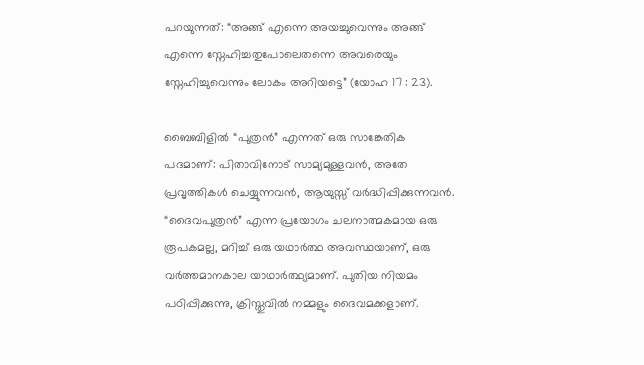പറയുന്നത്: “അങ്ങ് എന്നെ അയച്ചുവെന്നും അങ്ങ് എന്നെ സ്നേഹിച്ചതുപോലെതന്നെ അവരെയും സ്നേഹിച്ചുവെന്നും ലോകം അറിയട്ടെ” (യോഹ 17 : 23).

ബൈബിളിൽ “പുത്രൻ” എന്നത് ഒരു സാങ്കേതിക പദമാണ്: പിതാവിനോട് സാമ്യമുള്ളവൻ, അതേ പ്രവൃത്തികൾ ചെയ്യുന്നവൻ, ആയുസ്സ് വർദ്ധിപ്പിക്കുന്നവൻ. “ദൈവപുത്രൻ” എന്ന പ്രയോഗം ചലനാത്മകമായ ഒരു രൂപകമല്ല, മറിച്ച് ഒരു യഥാർത്ഥ അവസ്ഥയാണ്, ഒരു വർത്തമാനകാല യാഥാർത്ഥ്യമാണ്. പുതിയ നിയമം പഠിപ്പിക്കുന്നു, ക്രിസ്തുവിൽ നമ്മളും ദൈവമക്കളാണ്.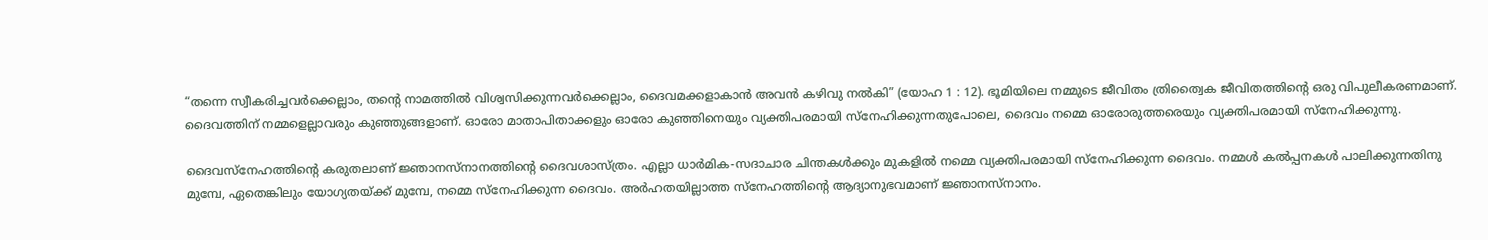“തന്നെ സ്വീകരിച്ചവര്‍ക്കെല്ലാം, തന്‍റെ നാമത്തില്‍ വിശ്വസിക്കുന്നവര്‍ക്കെല്ലാം, ദൈവമക്കളാകാന്‍ അവന്‍ കഴിവു നല്‍കി” (യോഹ 1 : 12). ഭൂമിയിലെ നമ്മുടെ ജീവിതം ത്രിത്വൈക ജീവിതത്തിന്റെ ഒരു വിപുലീകരണമാണ്. ദൈവത്തിന് നമ്മളെല്ലാവരും കുഞ്ഞുങ്ങളാണ്. ഓരോ മാതാപിതാക്കളും ഓരോ കുഞ്ഞിനെയും വ്യക്തിപരമായി സ്നേഹിക്കുന്നതുപോലെ, ദൈവം നമ്മെ ഓരോരുത്തരെയും വ്യക്തിപരമായി സ്നേഹിക്കുന്നു.

ദൈവസ്നേഹത്തിന്റെ കരുതലാണ് ജ്ഞാനസ്നാനത്തിന്റെ ദൈവശാസ്ത്രം. എല്ലാ ധാർമിക-സദാചാര ചിന്തകൾക്കും മുകളിൽ നമ്മെ വ്യക്തിപരമായി സ്നേഹിക്കുന്ന ദൈവം. നമ്മൾ കൽപ്പനകൾ പാലിക്കുന്നതിനു മുമ്പേ, ഏതെങ്കിലും യോഗ്യതയ്ക്ക് മുമ്പേ, നമ്മെ സ്നേഹിക്കുന്ന ദൈവം. അർഹതയില്ലാത്ത സ്നേഹത്തിന്റെ ആദ്യാനുഭവമാണ് ജ്ഞാനസ്നാനം.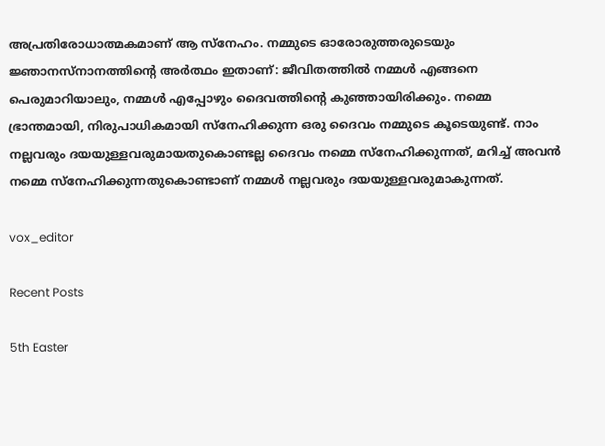അപ്രതിരോധാത്മകമാണ് ആ സ്നേഹം. നമ്മുടെ ഓരോരുത്തരുടെയും ജ്ഞാനസ്നാനത്തിന്റെ അർത്ഥം ഇതാണ്: ജീവിതത്തിൽ നമ്മൾ എങ്ങനെ പെരുമാറിയാലും, നമ്മൾ എപ്പോഴും ദൈവത്തിന്റെ കുഞ്ഞായിരിക്കും. നമ്മെ ഭ്രാന്തമായി, നിരുപാധികമായി സ്നേഹിക്കുന്ന ഒരു ദൈവം നമ്മുടെ കൂടെയുണ്ട്. നാം നല്ലവരും ദയയുള്ളവരുമായതുകൊണ്ടല്ല ദൈവം നമ്മെ സ്നേഹിക്കുന്നത്, മറിച്ച് അവൻ നമ്മെ സ്നേഹിക്കുന്നതുകൊണ്ടാണ് നമ്മൾ നല്ലവരും ദയയുള്ളവരുമാകുന്നത്.

vox_editor

Recent Posts

5th Easter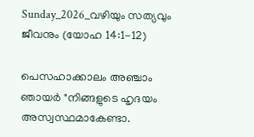Sunday_2026_വഴിയും സത്യവും ജീവനും (യോഹ 14:1-12)

പെസഹാക്കാലം അഞ്ചാം ഞായർ "നിങ്ങളുടെ ഹൃദയം അസ്വസ്ഥമാകേണ്ടാ.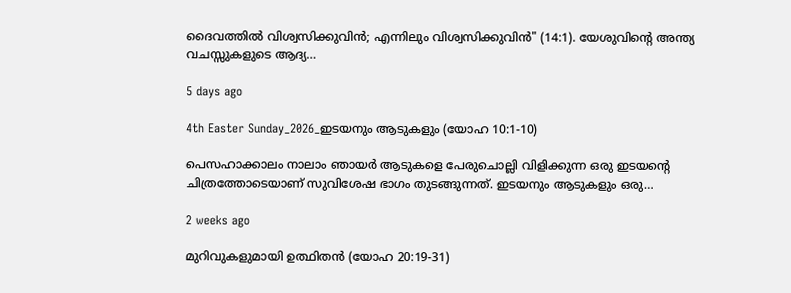ദൈവത്തിൽ വിശ്വസിക്കുവിൻ; എന്നിലും വിശ്വസിക്കുവിൻ" (14:1). യേശുവിന്റെ അന്ത്യ വചസ്സുകളുടെ ആദ്യ…

5 days ago

4th Easter Sunday_2026_ഇടയനും ആടുകളും (യോഹ 10:1-10)

പെസഹാക്കാലം നാലാം ഞായർ ആടുകളെ പേരുചൊല്ലി വിളിക്കുന്ന ഒരു ഇടയന്റെ ചിത്രത്തോടെയാണ് സുവിശേഷ ഭാഗം തുടങ്ങുന്നത്. ഇടയനും ആടുകളും ഒരു…

2 weeks ago

മുറിവുകളുമായി ഉത്ഥിതൻ (യോഹ 20:19-31)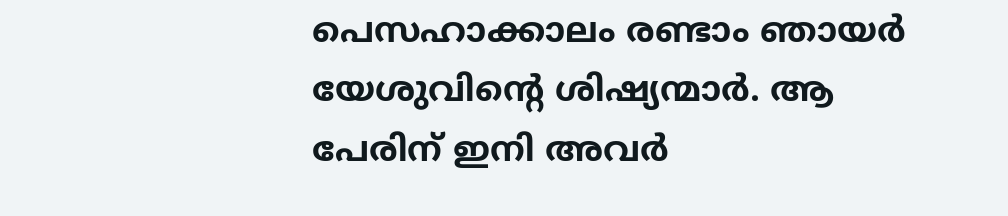പെസഹാക്കാലം രണ്ടാം ഞായർ യേശുവിന്റെ ശിഷ്യന്മാർ. ആ പേരിന് ഇനി അവർ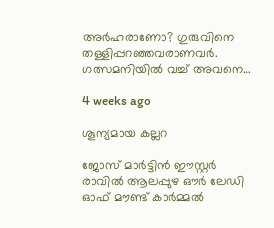അർഹരാണോ? ഗുരുവിനെ തള്ളിപ്പറഞ്ഞവരാണവർ. ഗത്സമനിയിൽ വച്ച് അവനെ…

4 weeks ago

ശൂന്യമായ കല്ലറ

ജോസ് മാർട്ടിൻ ഈസ്റ്റർ രാവിൽ ആലപ്പുഴ ഔർ ലേഡി ഓഫ്‌ മൗണ്ട് കാർമ്മൽ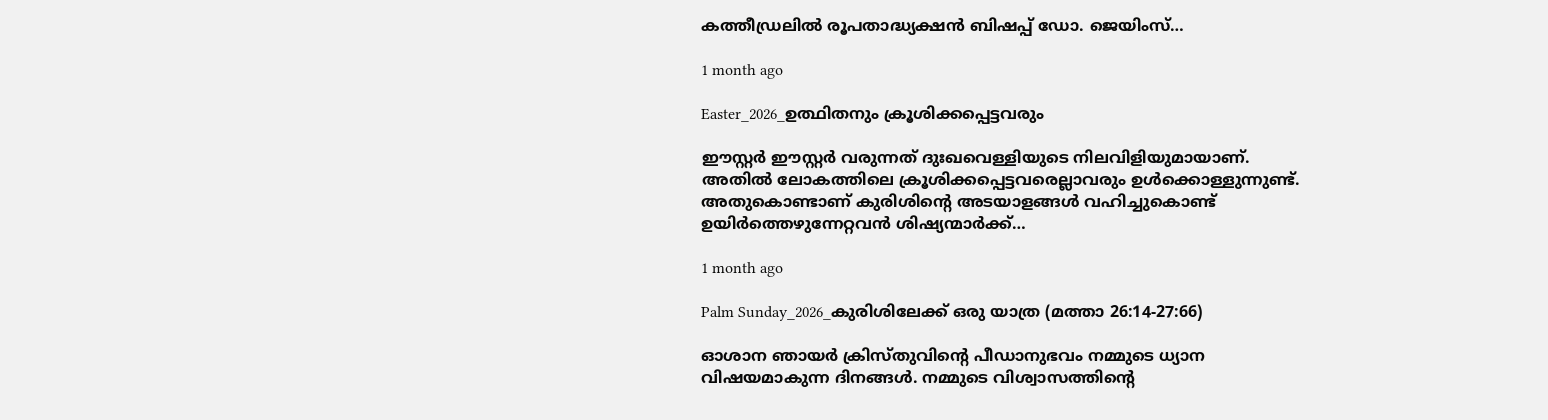കത്തീഡ്രലിൽ രൂപതാദ്ധ്യക്ഷൻ ബിഷപ്പ് ഡോ. ജെയിംസ്…

1 month ago

Easter_2026_ഉത്ഥിതനും ക്രൂശിക്കപ്പെട്ടവരും

ഈസ്റ്റർ ഈസ്റ്റർ വരുന്നത് ദുഃഖവെള്ളിയുടെ നിലവിളിയുമായാണ്. അതിൽ ലോകത്തിലെ ക്രൂശിക്കപ്പെട്ടവരെല്ലാവരും ഉൾക്കൊള്ളുന്നുണ്ട്. അതുകൊണ്ടാണ് കുരിശിന്റെ അടയാളങ്ങൾ വഹിച്ചുകൊണ്ട് ഉയിർത്തെഴുന്നേറ്റവൻ ശിഷ്യന്മാർക്ക്…

1 month ago

Palm Sunday_2026_കുരിശിലേക്ക് ഒരു യാത്ര (മത്താ 26:14-27:66)

ഓശാന ഞായർ ക്രിസ്തുവിന്റെ പീഡാനുഭവം നമ്മുടെ ധ്യാന വിഷയമാകുന്ന ദിനങ്ങൾ. നമ്മുടെ വിശ്വാസത്തിന്റെ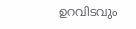ഉറവിടവും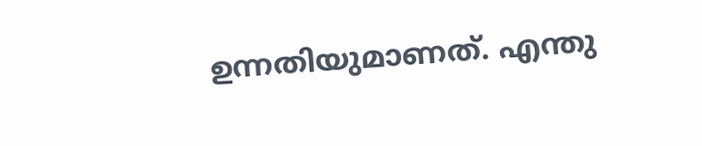ഉന്നതിയുമാണത്. എന്തു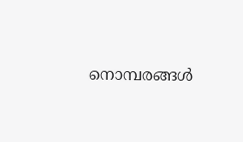നൊമ്പരങ്ങൾ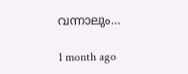വന്നാലും…

1 month ago